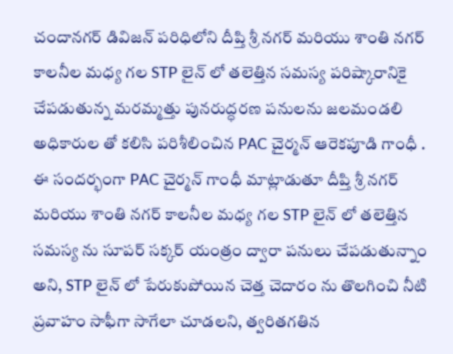చందానగర్ డివిజన్ పరిధిలోని దీప్తి శ్రీ నగర్ మరియు శాంతి నగర్ కాలనీల మధ్య గల STP లైన్ లో తలెత్తిన సమస్య పరిష్కారానికై చేపడుతున్న మరమ్మత్తు పునరుద్ధరణ పనులను జలమండలి అధికారుల తో కలిసి పరిశీలించిన PAC చైర్మన్ ఆరెకపూడి గాంధీ .
ఈ సందర్భంగా PAC చైర్మన్ గాంధీ మాట్లాడుతూ దీప్తి శ్రీ నగర్ మరియు శాంతి నగర్ కాలనీల మధ్య గల STP లైన్ లో తలెత్తిన సమస్య ను సూపర్ సక్కర్ యంత్రం ద్వారా పనులు చేపడుతున్నాం అని, STP లైన్ లో పేరుకుపోయిన చెత్త చెదారం ను తొలగించి నీటి ప్రవాహం సాఫీగా సాగేలా చూడలని, త్వరితగతిన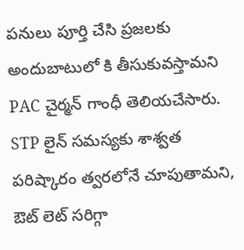పనులు పూర్తి చేసి ప్రజలకు అందుబాటులో కి తీసుకువస్తామని PAC చైర్మన్ గాంధీ తెలియచేసారు. STP లైన్ సమస్యకు శాశ్వత పరిష్కారం త్వరలోనే చూపుతామని, ఔట్ లెట్ సరిగ్గా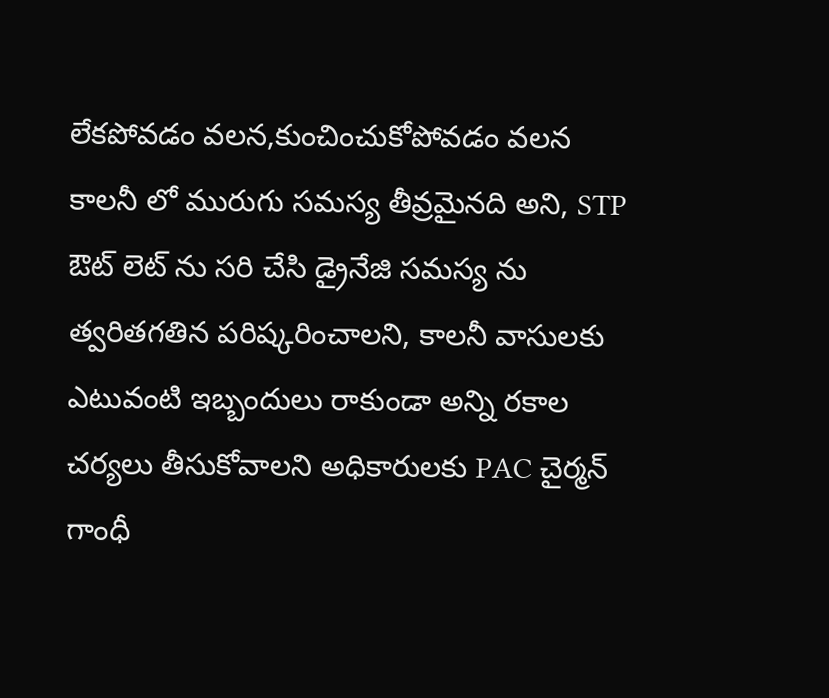లేకపోవడం వలన,కుంచించుకోపోవడం వలన కాలనీ లో మురుగు సమస్య తీవ్రమైనది అని, STP ఔట్ లెట్ ను సరి చేసి డ్రైనేజి సమస్య ను త్వరితగతిన పరిష్కరించాలని, కాలనీ వాసులకు ఎటువంటి ఇబ్బందులు రాకుండా అన్ని రకాల చర్యలు తీసుకోవాలని అధికారులకు PAC చైర్మన్ గాంధీ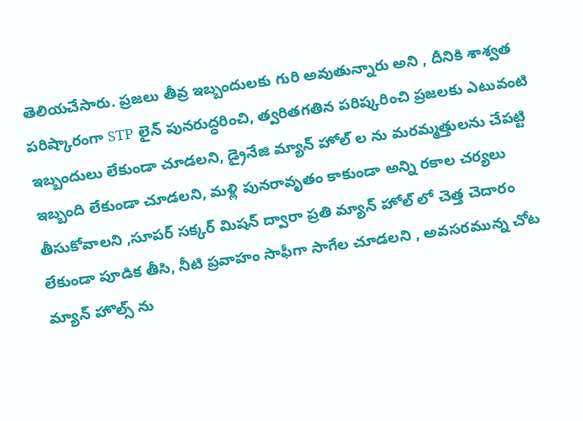తెలియచేసారు. ప్రజలు తీవ్ర ఇబ్బందులకు గురి అవుతున్నారు అని , దీనికి శాశ్వత పరిష్కారంగా STP లైన్ పునరుద్ధరించి, త్వరితగతిన పరిష్కరించి ప్రజలకు ఎటువంటి ఇబ్బందులు లేకుండా చూడలని, డ్రైనేజి మ్యాన్ హోల్ ల ను మరమ్మత్తులను చేపట్టి ఇబ్బంది లేకుండా చూడలని, మళ్లి పునరావృతం కాకుండా అన్ని రకాల చర్యలు తీసుకోవాలని ,సూపర్ సక్కర్ మిషన్ ద్వారా ప్రతి మ్యాన్ హోల్ లో చెత్త చెదారం లేకుండా పూడిక తీసి, నీటి ప్రవాహం సాఫీగా సాగేల చూడలని , అవసరమున్న చోట మ్యాన్ హొల్స్ ను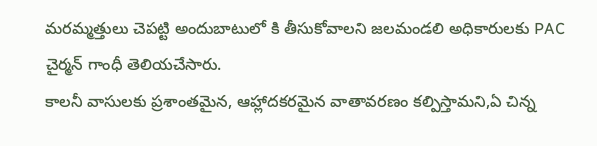మరమ్మత్తులు చెపట్టి అందుబాటులో కి తీసుకోవాలని జలమండలి అధికారులకు PAC చైర్మన్ గాంధీ తెలియచేసారు.
కాలనీ వాసులకు ప్రశాంతమైన, ఆహ్లాదకరమైన వాతావరణం కల్పిస్తామని,ఏ చిన్న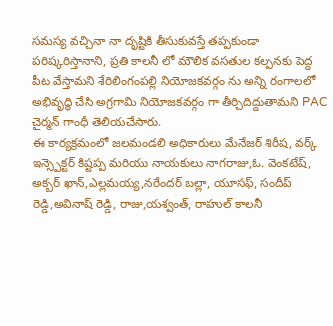సమస్య వచ్చినా నా దృష్టికి తీసుకువస్తే తప్పకుండా పరిష్కరిస్తానాని, ప్రతి కాలనీ లో మౌలిక వసతుల కల్పనకు పెద్ద పీట వేస్తామని శేరిలింగంపల్లి నియోజకవర్గం ను అన్ని రంగాలలో అభివృద్ధి చేసి అగ్రగామి నియోజకవర్గం గా తీర్చిదిద్దుతామని PAC చైర్మన్ గాంధీ తెలియచేసారు.
ఈ కార్యక్రమంలో జలమండలి అధికారులు మేనేజర్ శిరీష, వర్క్ ఇన్స్పెక్టర్ కిష్టప్ప మరియు నాయకులు నాగరాజు,ఓ. వెంకటేష్, అక్బర్ ఖాన్,ఎల్లమయ్య,నరేందర్ బల్లా, యూసఫ్, సందీప్ రెడ్డి,అవినాష్ రెడ్డి, రాజు,యశ్వంత్, రాహుల్ కాలనీ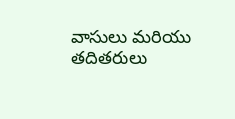వాసులు మరియు తదితరులు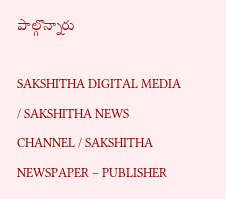పాల్గొన్నారు

SAKSHITHA DIGITAL MEDIA / SAKSHITHA NEWS CHANNEL / SAKSHITHA NEWSPAPER – PUBLISHER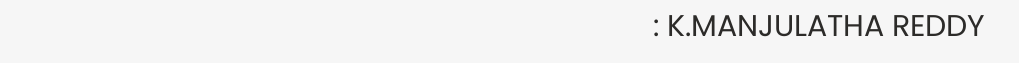: K.MANJULATHA REDDY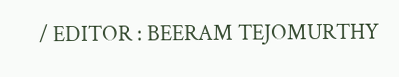/ EDITOR : BEERAM TEJOMURTHY